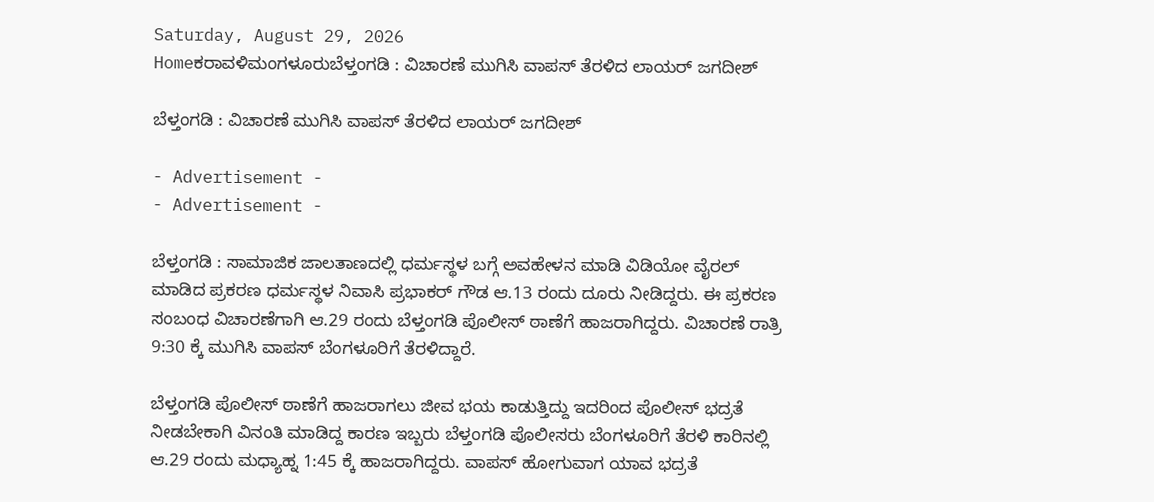Saturday, August 29, 2026
Homeಕರಾವಳಿಮಂಗಳೂರುಬೆಳ್ತಂಗಡಿ : ವಿಚಾರಣೆ ಮುಗಿಸಿ ವಾಪಸ್ ತೆರಳಿದ ಲಾಯರ್ ಜಗದೀಶ್

ಬೆಳ್ತಂಗಡಿ : ವಿಚಾರಣೆ ಮುಗಿಸಿ ವಾಪಸ್ ತೆರಳಿದ ಲಾಯರ್ ಜಗದೀಶ್

- Advertisement -
- Advertisement -

ಬೆಳ್ತಂಗಡಿ : ಸಾಮಾಜಿಕ ಜಾಲತಾಣದಲ್ಲಿ ಧರ್ಮಸ್ಥಳ ಬಗ್ಗೆ ಅವಹೇಳನ ಮಾಡಿ ವಿಡಿಯೋ ವೈರಲ್ ಮಾಡಿದ ಪ್ರಕರಣ ಧರ್ಮಸ್ಥಳ ನಿವಾಸಿ ಪ್ರಭಾಕರ್ ಗೌಡ ಆ.13 ರಂದು ದೂರು ನೀಡಿದ್ದರು. ಈ ಪ್ರಕರಣ ಸಂಬಂಧ ವಿಚಾರಣೆಗಾಗಿ ಆ.29 ರಂದು ಬೆಳ್ತಂಗಡಿ ಪೊಲೀಸ್ ಠಾಣೆಗೆ ಹಾಜರಾಗಿದ್ದರು. ವಿಚಾರಣೆ ರಾತ್ರಿ 9:30 ಕ್ಕೆ ಮುಗಿಸಿ ವಾಪಸ್ ಬೆಂಗಳೂರಿಗೆ ತೆರಳಿದ್ದಾರೆ.

ಬೆಳ್ತಂಗಡಿ ಪೊಲೀಸ್ ಠಾಣೆಗೆ ಹಾಜರಾಗಲು ಜೀವ ಭಯ ಕಾಡುತ್ತಿದ್ದು ಇದರಿಂದ ಪೊಲೀಸ್ ಭದ್ರತೆ ನೀಡಬೇಕಾಗಿ ವಿನಂತಿ ಮಾಡಿದ್ದ ಕಾರಣ ಇಬ್ಬರು ಬೆಳ್ತಂಗಡಿ ಪೊಲೀಸರು ಬೆಂಗಳೂರಿಗೆ ತೆರಳಿ ಕಾರಿನಲ್ಲಿ ಆ.29 ರಂದು ಮಧ್ಯಾಹ್ನ 1:45 ಕ್ಕೆ ಹಾಜರಾಗಿದ್ದರು. ವಾಪಸ್ ಹೋಗುವಾಗ ಯಾವ ಭದ್ರತೆ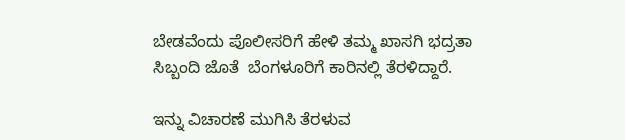ಬೇಡವೆಂದು ಪೊಲೀಸರಿಗೆ ಹೇಳಿ ತಮ್ಮ ಖಾಸಗಿ ಭದ್ರತಾ ಸಿಬ್ಬಂದಿ ಜೊತೆ  ಬೆಂಗಳೂರಿಗೆ ಕಾರಿನಲ್ಲಿ ತೆರಳಿದ್ದಾರೆ.

ಇನ್ನು ವಿಚಾರಣೆ ಮುಗಿಸಿ ತೆರಳುವ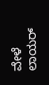ವೇಳೆ ಲಾಯರ್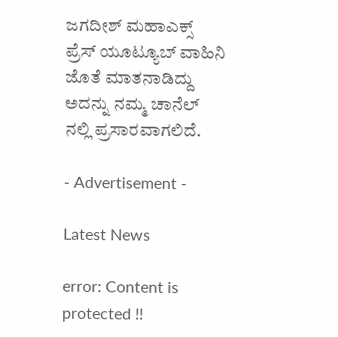ಜಗದೀಶ್ ಮಹಾಎಕ್ಸ್ ಪ್ರೆಸ್ ಯೂಟ್ಯೂಬ್ ವಾಹಿನಿ ಜೊತೆ ಮಾತನಾಡಿದ್ದು ಅದನ್ನು ನಮ್ಮ ಚಾನೆಲ್ ನಲ್ಲಿ ಪ್ರಸಾರವಾಗಲಿದೆ.

- Advertisement -

Latest News

error: Content is protected !!